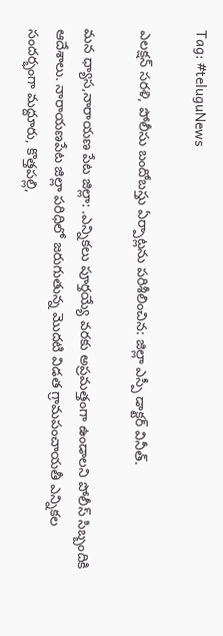Tag: #teluguNews

ఎలక్షన్ సరళి, పోలీసు బందోబస్తు ఏర్పాట్లను పరిశీలించిన: జిల్లా ఎస్పీ డాక్టర్ వినీత్.

మన ధ్యాస,నారాయణ పేట జిల్లా: .ఎన్నికలు పూర్తయ్యే వరకు అప్రమత్తంగా ఉండాలని పోలీస్ సిబ్బందికి ఆదేశాలు. నారాయణపేట జిల్లా పరిధిలో జరుగుతున్న మొదటి విడత గ్రామపంచాయతీ ఎన్నికల సందర్భంగా మద్దూరు, కొత్తపల్లి,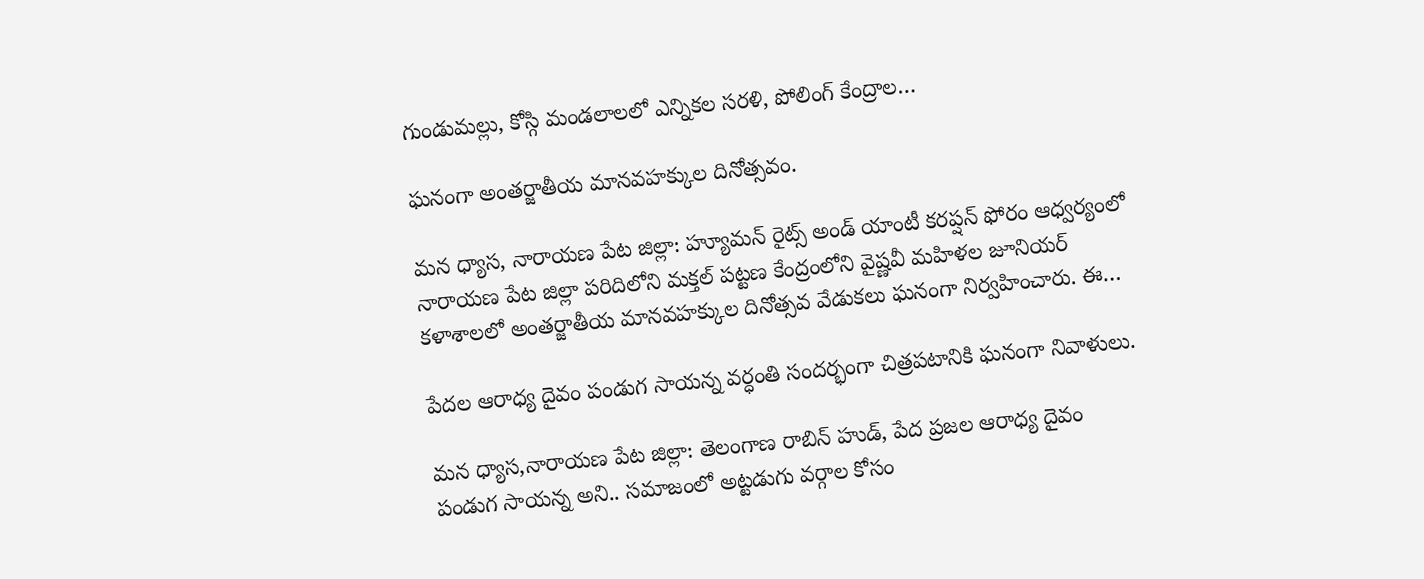గుండుమల్లు, కోస్గి మండలాలలో ఎన్నికల సరళి, పోలింగ్ కేంద్రాల…

ఘనంగా అంతర్జాతీయ మానవహక్కుల దినోత్సవం.

మన ధ్యాస, నారాయణ పేట జిల్లా: హ్యూమన్ రైట్స్ అండ్ యాంటీ కరప్షన్ ఫోరం ఆధ్వర్యంలో నారాయణ పేట జిల్లా పరిదిలోని మక్తల్ పట్టణ కేంద్రంలోని వైష్ణవీ మహిళల జూనియర్ కళాశాలలో అంతర్జాతీయ మానవహక్కుల దినోత్సవ వేడుకలు ఘనంగా నిర్వహించారు. ఈ…

పేదల ఆరాధ్య దైవం పండుగ సాయన్న వర్ధంతి సందర్భంగా చిత్రపటానికి ఘనంగా నివాళులు.

మన ధ్యాస,నారాయణ పేట జిల్లా: తెలంగాణ రాబిన్ హుడ్, పేద ప్రజల ఆరాధ్య దైవం పండుగ సాయన్న అని.. సమాజంలో అట్టడుగు వర్గాల కోసం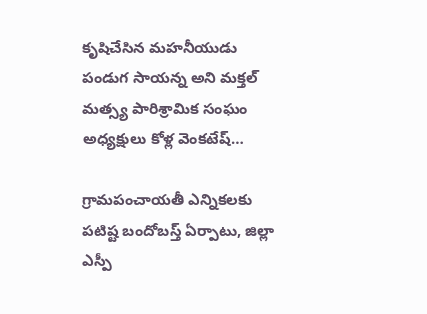కృషిచేసిన మహనీయుడు పండుగ సాయన్న అని మక్తల్ మత్స్య పారిశ్రామిక సంఘం అధ్యక్షులు కోళ్ల వెంకటేష్…

గ్రామపంచాయతీ ఎన్నికలకు పటిష్ట బందోబస్త్ ఏర్పాటు, జిల్లా ఎస్పీ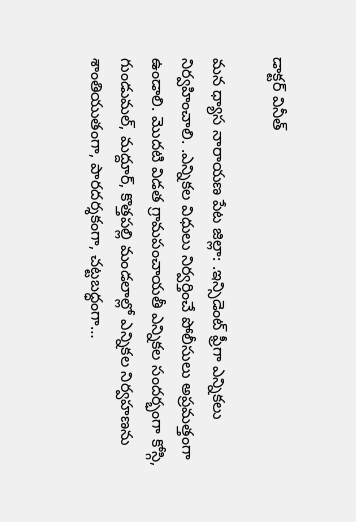డాక్టర్ వినీత్

మన ధ్యాస నారాయణ పేట జిల్లా: .ఇన్సిడెంట్ ఫ్రీగా ఎన్నికలు నిర్వహించాలి. .ఎన్నికల విధులు నిర్వర్తించే పోలీసులు అప్రమత్తంగా ఉండాలి. మొదటి విడత గ్రామపంచాయతీ ఎన్నికల సందర్భంగా కోస్గి, గుండుమల్, మద్దూర్, కొత్తపల్లి మండలాల్లో ఎన్నికల నిర్వహణను శాంతియుతంగా, పారదర్శకంగా, చట్టబద్ధంగా…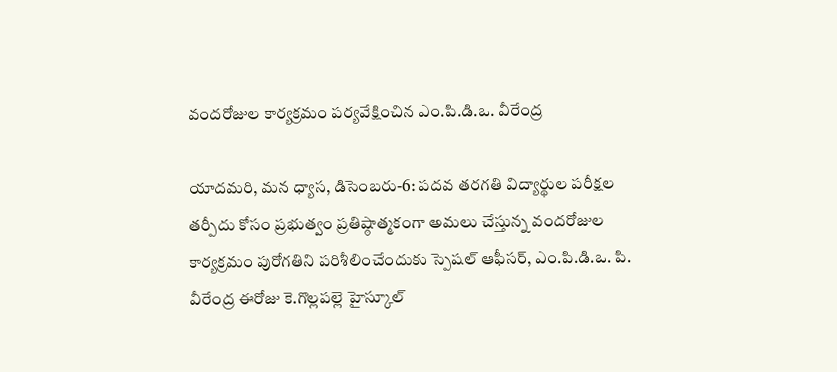వందరోజుల కార్యక్రమం పర్యవేక్షించిన ఎం.పి.డి.ఒ. వీరేంద్ర

యాదమరి, మన ధ్యాస, డిసెంబరు-6: పదవ తరగతి విద్యార్థుల పరీక్షల తర్పీదు కోసం ప్రభుత్వం ప్రతిష్ఠాత్మకంగా అమలు చేస్తున్న వందరోజుల కార్యక్రమం పురోగతిని పరిశీలించేందుకు స్పెషల్ ఆఫీసర్, ఎం.పి.డి.ఒ. పి. వీరేంద్ర ఈరోజు కె.గొల్లపల్లె హైస్కూల్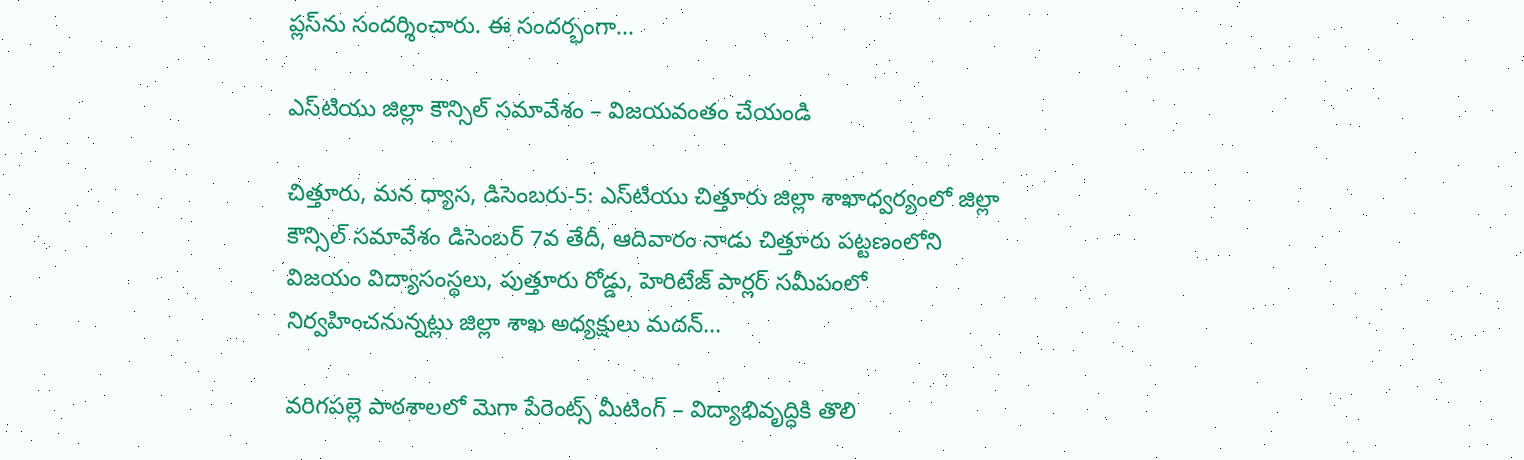ప్లస్‌ను సందర్శించారు. ఈ సందర్భంగా…

ఎస్‌టియు జిల్లా కౌన్సిల్ సమావేశం – విజయవంతం చేయండి

చిత్తూరు, మన ధ్యాస, డిసెంబరు-5: ఎస్‌టియు చిత్తూరు జిల్లా శాఖాధ్వర్యంలో జిల్లా కౌన్సిల్ సమావేశం డిసెంబర్ 7వ తేదీ, ఆదివారం నాడు చిత్తూరు పట్టణంలోని విజయం విద్యాసంస్థలు, పుత్తూరు రోడ్డు, హెరిటేజ్ పార్లర్ సమీపంలో నిర్వహించనున్నట్లు జిల్లా శాఖ అధ్యక్షులు మదన్…

వరిగపల్లె పాఠశాలలో మెగా పేరెంట్స్ మీటింగ్‌ – విద్యాభివృద్ధికి తొలి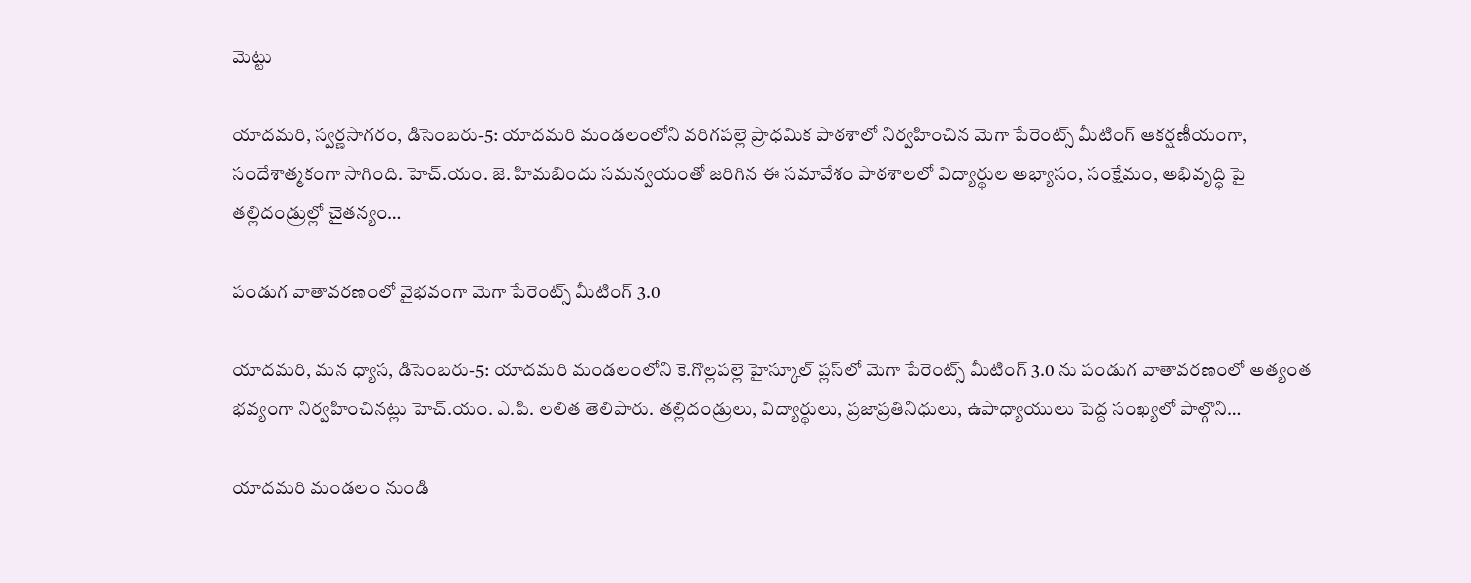మెట్టు

యాదమరి, స్వర్ణసాగరం, డిసెంబరు-5: యాదమరి మండలంలోని వరిగపల్లె ప్రాధమిక పాఠశాలో నిర్వహించిన మెగా పేరెంట్స్ మీటింగ్ ఆకర్షణీయంగా, సందేశాత్మకంగా సాగింది. హెచ్‌.యం. జె. హిమబిందు సమన్వయంతో జరిగిన ఈ సమావేశం పాఠశాలలో విద్యార్థుల అభ్యాసం, సంక్షేమం, అభివృద్ధి పై తల్లిదండ్రుల్లో చైతన్యం…

పండుగ వాతావరణంలో వైభవంగా మెగా పేరెంట్స్ మీటింగ్ 3.0

యాదమరి, మన ధ్యాస, డిసెంబరు-5: యాదమరి మండలంలోని కె.గొల్లపల్లె హైస్కూల్ ప్లస్‌లో మెగా పేరెంట్స్ మీటింగ్ 3.0 ను పండుగ వాతావరణంలో అత్యంత భవ్యంగా నిర్వహించినట్లు హెచ్‌.యం. ఎ.పి. లలిత తెలిపారు. తల్లిదండ్రులు, విద్యార్థులు, ప్రజాప్రతినిధులు, ఉపాధ్యాయులు పెద్ద సంఖ్యలో పాల్గొని…

యాదమరి మండలం నుండి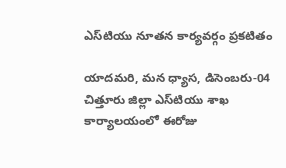ఎస్‌టియు నూతన కార్యవర్గం ప్రకటితం

యాదమరి, మన ధ్యాస, డిసెంబరు-04 చిత్తూరు జిల్లా ఎస్‌టియు శాఖ కార్యాలయంలో ఈరోజు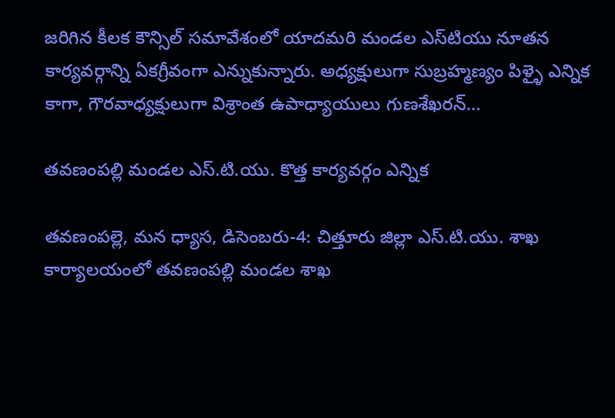జరిగిన కీలక కౌన్సిల్ సమావేశంలో యాదమరి మండల ఎస్‌టియు నూతన కార్యవర్గాన్ని ఏకగ్రీవంగా ఎన్నుకున్నారు. అధ్యక్షులుగా సుబ్రహ్మణ్యం పిళ్ళై ఎన్నిక కాగా, గౌరవాధ్యక్షులుగా విశ్రాంత ఉపాధ్యాయులు గుణశేఖరన్…

తవణంపల్లి మండల ఎస్‌.టి‌.యు. కొత్త కార్యవర్గం ఎన్నిక

తవణంపల్లె, మన ధ్యాస, డిసెంబరు-4: చిత్తూరు జిల్లా ఎస్‌.టి‌.యు. శాఖ కార్యాలయంలో తవణంపల్లి మండల శాఖ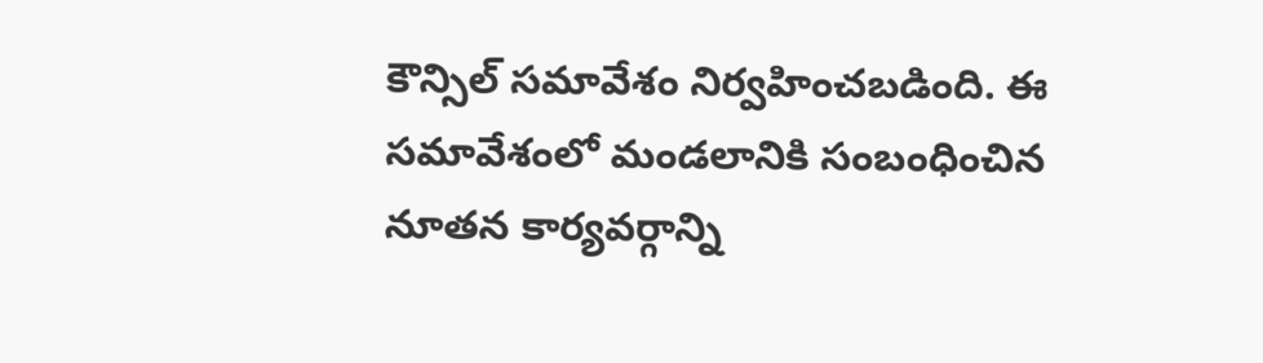కౌన్సిల్ సమావేశం నిర్వహించబడింది. ఈ సమావేశంలో మండలానికి సంబంధించిన నూతన కార్యవర్గాన్ని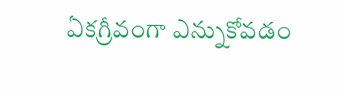ఏకగ్రీవంగా ఎన్నుకోవడం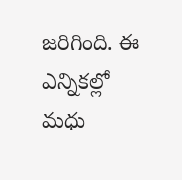జరిగింది. ఈ ఎన్నికల్లో మధు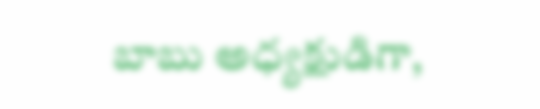బాబు అధ్యక్షుడిగా,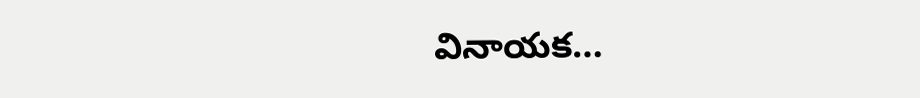వినాయక…